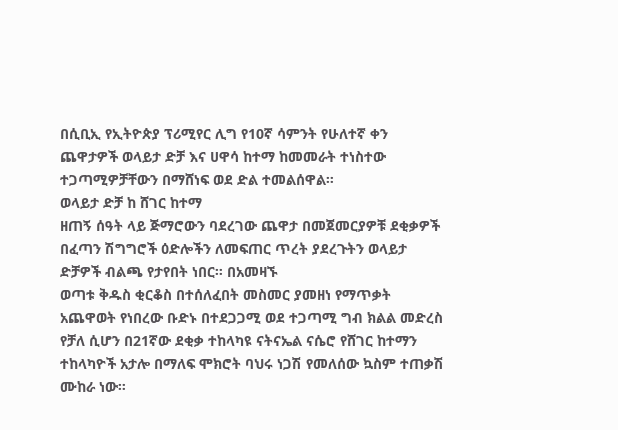በሲቢኢ የኢትዮጵያ ፕሪሚየር ሊግ የ10ኛ ሳምንት የሁለተኛ ቀን ጨዋታዎች ወላይታ ድቻ እና ሀዋሳ ከተማ ከመመራት ተነስተው ተጋጣሚዎቻቸውን በማሸነፍ ወደ ድል ተመልሰዋል።
ወላይታ ድቻ ከ ሸገር ከተማ
ዘጠኝ ሰዓት ላይ ጅማሮውን ባደረገው ጨዋታ በመጀመርያዎቹ ደቂቃዎች በፈጣን ሽግግሮች ዕድሎችን ለመፍጠር ጥረት ያደረጉትን ወላይታ ድቻዎች ብልጫ የታየበት ነበር። በአመዛኙ
ወጣቱ ቅዱስ ቂርቆስ በተሰለፈበት መስመር ያመዘነ የማጥቃት አጨዋወት የነበረው ቡድኑ በተደጋጋሚ ወደ ተጋጣሚ ግብ ክልል መድረስ የቻለ ሲሆን በ21ኛው ደቂቃ ተከላካዩ ናትናኤል ናሴሮ የሸገር ከተማን ተከላካዮች አታሎ በማለፍ ሞክሮት ባህሩ ነጋሽ የመለሰው ኳስም ተጠቃሽ ሙከራ ነው።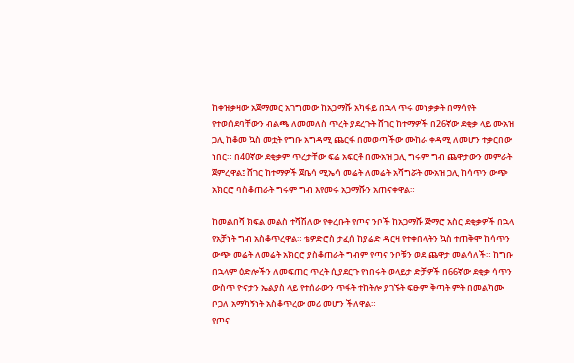ከቀዝቃዛው አጀማመር አገግመው ከአጋማሹ አካፋይ በኋላ ጥሩ መነቃቃት በማሳየት የተወሰደባቸውን ብልጫ ለመመለስ ጥረት ያደረጉት ሸገር ከተማዎች በ26ኛው ደቂቃ ላይ ሙአዝ ጋሊ ከቆመ ኳስ መቷት የግቡ አግዳሚ ጨርፋ በመወጣችው ሙከራ ቀዳሚ ለመሆን ተቃርበው ነበር። በ40ኛው ደቂቃም ጥረታቸው ፍሬ አፍርቶ በሙአዝ ጋሊ ግሩም ግብ ጨዋታውን መምራት ጀምረዋል፤ ሸገር ከተማዎች ጀቤሳ ሚኤሳ መሬት ለመሬት አሻግሯት ሙአዝ ጋሊ ከሳጥን ውጭ አክርሮ ባስቆጠራት ግሩም ግብ እየመሩ አጋማሹን አጠናቀዋል።

ከመልበሻ ክፍል መልስ ተሻሽለው የቀረቡት የጦና ንቦች ከአጋማሹ ጅማሮ አስር ደቂቃዎች በኋላ የአቻነት ግብ አስቆጥረዋል። ቴዎድሮስ ታፈሰ ከያሬድ ዳርዛ የተቀበላትን ኳስ ተጠቅሞ ከሳጥን ውጭ መሬት ለመሬት አክርሮ ያስቆጠራት ግብም የጣና ንቦቹን ወደ ጨዋታ መልሳለች። ከግቡ በኋላም ዕድሎችን ለመፍጠር ጥረት ሲያደርጉ የነበሩት ወላይታ ድቻዎች በ66ኛው ደቂቃ ሳጥን ውስጥ ዮናታን ኤልያስ ላይ የተሰራውን ጥፋት ተከትሎ ያገኙት ፍፁም ቅጣት ምት በመልካሙ ቦጋለ አማካኝነት አስቆጥረው መሪ መሆን ችለዋል።
የጦና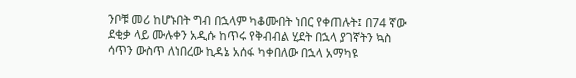ንቦቹ መሪ ከሆኑበት ግብ በኋላም ካቆሙበት ነበር የቀጠሉት፤ በ74 ኛው ደቂቃ ላይ ሙሉቀን አዲሱ ከጥሩ የቅብብል ሂደት በኋላ ያገኛትን ኳስ ሳጥን ውስጥ ለነበረው ኪዳኔ አሰፋ ካቀበለው በኋላ አማካዩ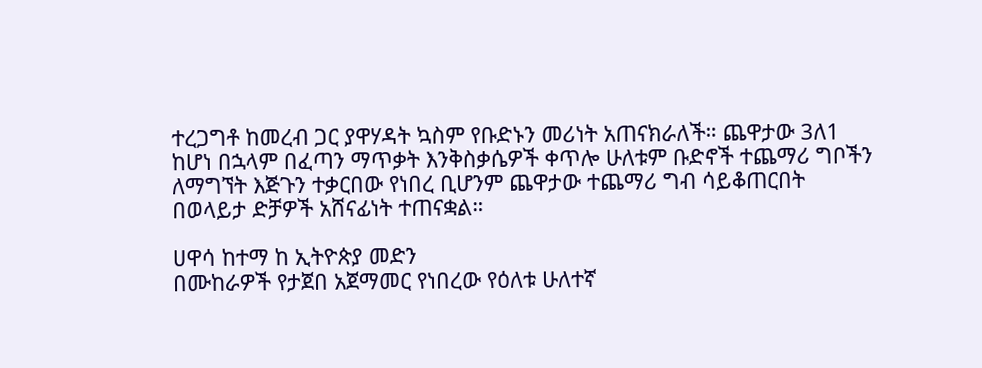ተረጋግቶ ከመረብ ጋር ያዋሃዳት ኳስም የቡድኑን መሪነት አጠናክራለች። ጨዋታው 3ለ1 ከሆነ በኋላም በፈጣን ማጥቃት እንቅስቃሴዎች ቀጥሎ ሁለቱም ቡድኖች ተጨማሪ ግቦችን ለማግኘት እጅጉን ተቃርበው የነበረ ቢሆንም ጨዋታው ተጨማሪ ግብ ሳይቆጠርበት በወላይታ ድቻዎች አሸናፊነት ተጠናቋል።

ሀዋሳ ከተማ ከ ኢትዮጵያ መድን
በሙከራዎች የታጀበ አጀማመር የነበረው የዕለቱ ሁለተኛ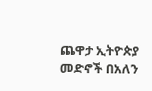ጨዋታ ኢትዮጵያ መድኖች በአለን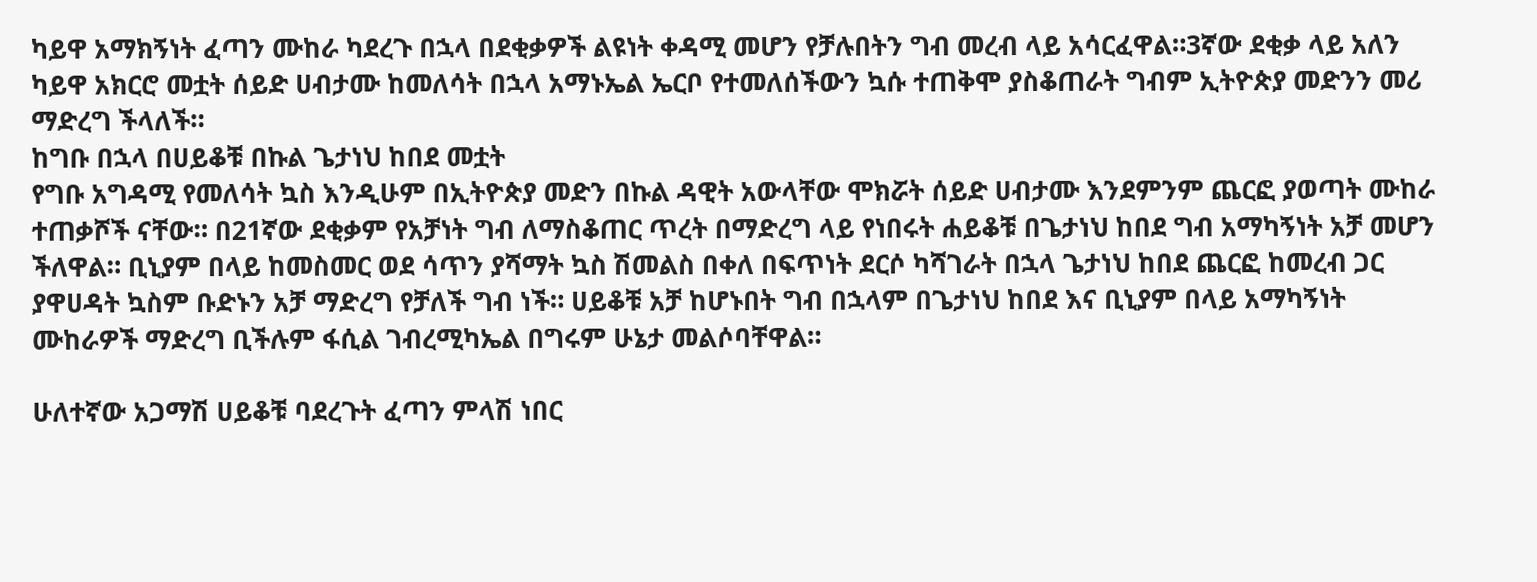ካይዋ አማክኝነት ፈጣን ሙከራ ካደረጉ በኋላ በደቂቃዎች ልዩነት ቀዳሚ መሆን የቻሉበትን ግብ መረብ ላይ አሳርፈዋል።3ኛው ደቂቃ ላይ አለን ካይዋ አክርሮ መቷት ሰይድ ሀብታሙ ከመለሳት በኋላ አማኑኤል ኤርቦ የተመለሰችውን ኳሱ ተጠቅሞ ያስቆጠራት ግብም ኢትዮጵያ መድንን መሪ ማድረግ ችላለች።
ከግቡ በኋላ በሀይቆቹ በኩል ጌታነህ ከበደ መቷት
የግቡ አግዳሚ የመለሳት ኳስ እንዲሁም በኢትዮጵያ መድን በኩል ዳዊት አውላቸው ሞክሯት ሰይድ ሀብታሙ እንደምንም ጨርፎ ያወጣት ሙከራ ተጠቃሾች ናቸው። በ21ኛው ደቂቃም የአቻነት ግብ ለማስቆጠር ጥረት በማድረግ ላይ የነበሩት ሐይቆቹ በጌታነህ ከበደ ግብ አማካኝነት አቻ መሆን ችለዋል። ቢኒያም በላይ ከመስመር ወደ ሳጥን ያሻማት ኳስ ሽመልስ በቀለ በፍጥነት ደርሶ ካሻገራት በኋላ ጌታነህ ከበደ ጨርፎ ከመረብ ጋር ያዋሀዳት ኳስም ቡድኑን አቻ ማድረግ የቻለች ግብ ነች። ሀይቆቹ አቻ ከሆኑበት ግብ በኋላም በጌታነህ ከበደ እና ቢኒያም በላይ አማካኝነት ሙከራዎች ማድረግ ቢችሉም ፋሲል ገብረሚካኤል በግሩም ሁኔታ መልሶባቸዋል።

ሁለተኛው አጋማሽ ሀይቆቹ ባደረጉት ፈጣን ምላሽ ነበር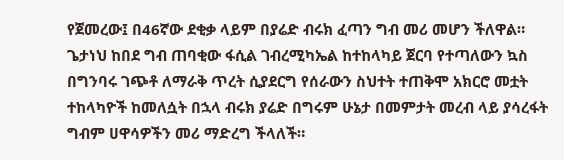የጀመረው፤ በ46ኛው ደቂቃ ላይም በያሬድ ብሩክ ፈጣን ግብ መሪ መሆን ችለዋል። ጌታነህ ከበደ ግብ ጠባቂው ፋሲል ገብረሚካኤል ከተከላካይ ጀርባ የተጣለውን ኳስ በግንባሩ ገጭቶ ለማራቅ ጥረት ሲያደርግ የሰራውን ስህተት ተጠቅሞ አክርሮ መቷት ተከላካዮች ከመለሷት በኋላ ብሩክ ያሬድ በግሩም ሁኔታ በመምታት መረብ ላይ ያሳረፋት ግብም ሀዋሳዎችን መሪ ማድረግ ችላለች።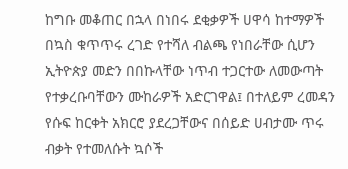ከግቡ መቆጠር በኋላ በነበሩ ደቂቃዎች ሀዋሳ ከተማዎች በኳስ ቁጥጥሩ ረገድ የተሻለ ብልጫ የነበራቸው ሲሆን ኢትዮጵያ መድን በበኩላቸው ነጥብ ተጋርተው ለመውጣት የተቃረቡባቸውን ሙከራዎች አድርገዋል፤ በተለይም ረመዳን የሱፍ ከርቀት አክርሮ ያደረጋቸውና በሰይድ ሀብታሙ ጥሩ ብቃት የተመለሱት ኳሶች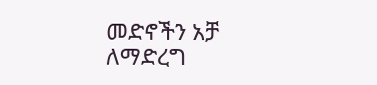መድኖችን አቻ ለማድረግ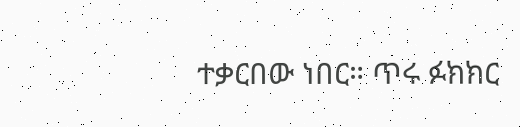ተቃርበው ነበር። ጥሩ ፉክክር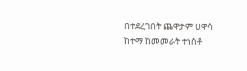በተደረገበት ጨዋታም ሀዋሳ ከተማ ከመመራት ተነስቶ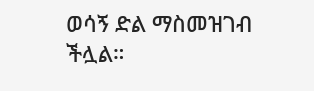ወሳኝ ድል ማስመዝገብ ችሏል።